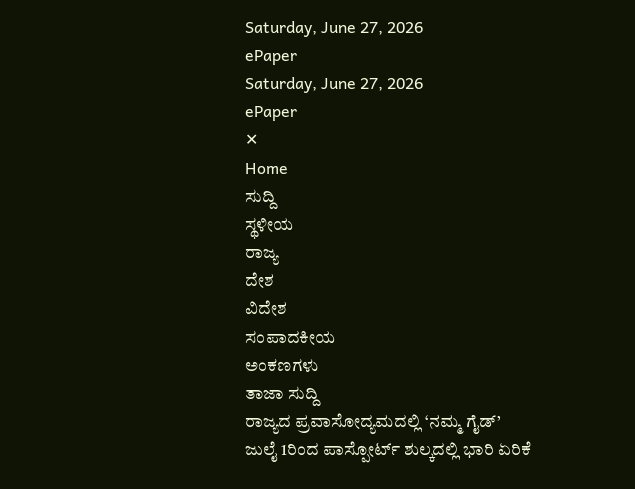Saturday, June 27, 2026
ePaper
Saturday, June 27, 2026
ePaper
✕
Home
ಸುದ್ದಿ
ಸ್ಥಳೀಯ
ರಾಜ್ಯ
ದೇಶ
ವಿದೇಶ
ಸಂಪಾದಕೀಯ
ಅಂಕಣಗಳು
ತಾಜಾ ಸುದ್ದಿ
ರಾಜ್ಯದ ಪ್ರವಾಸೋದ್ಯಮದಲ್ಲಿ ‘ನಮ್ಮ ಗೈಡ್’
ಜುಲೈ 1ರಿಂದ ಪಾಸ್ಪೋರ್ಟ್ ಶುಲ್ಕದಲ್ಲಿ ಭಾರಿ ಏರಿಕೆ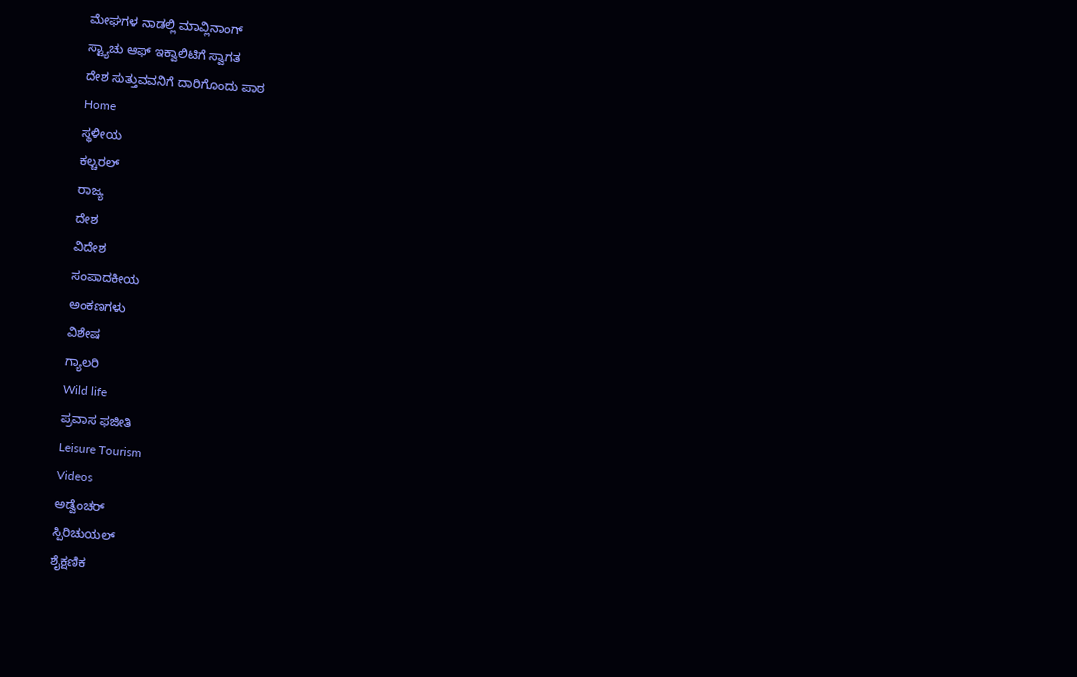ಮೇಘಗಳ ನಾಡಲ್ಲಿ ಮಾವ್ಲಿನಾಂಗ್
ಸ್ಟ್ಯಾಚು ಆಫ್ ಇಕ್ವಾಲಿಟಿಗೆ ಸ್ವಾಗತ
ದೇಶ ಸುತ್ತುವವನಿಗೆ ದಾರಿಗೊಂದು ಪಾಠ
Home
ಸ್ಥಳೀಯ
ಕಲ್ಚರಲ್
ರಾಜ್ಯ
ದೇಶ
ವಿದೇಶ
ಸಂಪಾದಕೀಯ
ಅಂಕಣಗಳು
ವಿಶೇಷ
ಗ್ಯಾಲರಿ
Wild life
ಪ್ರವಾಸ ಫಜೀತಿ
Leisure Tourism
Videos
ಅಡ್ವೆಂಚರ್
ಸ್ಪಿರಿಚುಯಲ್
ಶೈಕ್ಷಣಿಕ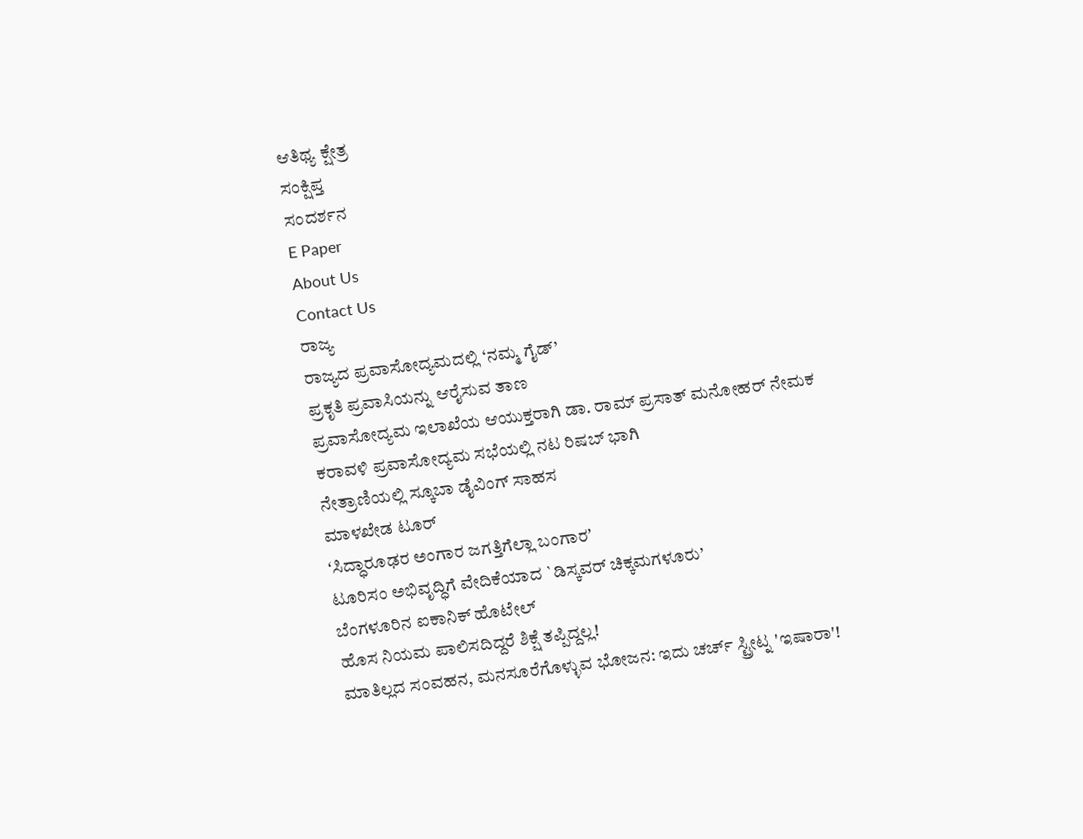ಆತಿಥ್ಯ ಕ್ಷೇತ್ರ
ಸಂಕ್ಷಿಪ್ತ
ಸಂದರ್ಶನ
E Paper
About Us
Contact Us
ರಾಜ್ಯ
ರಾಜ್ಯದ ಪ್ರವಾಸೋದ್ಯಮದಲ್ಲಿ ‘ನಮ್ಮ ಗೈಡ್’
ಪ್ರಕೃತಿ ಪ್ರವಾಸಿಯನ್ನು ಆರೈಸುವ ತಾಣ
ಪ್ರವಾಸೋದ್ಯಮ ಇಲಾಖೆಯ ಆಯುಕ್ತರಾಗಿ ಡಾ. ರಾಮ್ ಪ್ರಸಾತ್ ಮನೋಹರ್ ನೇಮಕ
ಕರಾವಳಿ ಪ್ರವಾಸೋದ್ಯಮ ಸಭೆಯಲ್ಲಿ ನಟ ರಿಷಬ್ ಭಾಗಿ
ನೇತ್ರಾಣಿಯಲ್ಲಿ ಸ್ಕೂಬಾ ಡೈವಿಂಗ್ ಸಾಹಸ
ಮಾಳಖೇಡ ಟೂರ್
ʻಸಿದ್ಧಾರೂಢರ ಅಂಗಾರ ಜಗತ್ತಿಗೆಲ್ಲಾ ಬಂಗಾರʼ
ಟೂರಿಸಂ ಅಭಿವೃದ್ಧಿಗೆ ವೇದಿಕೆಯಾದ `ಡಿಸ್ಕವರ್ ಚಿಕ್ಕಮಗಳೂರು’
ಬೆಂಗಳೂರಿನ ಐಕಾನಿಕ್ ಹೊಟೇಲ್
ಹೊಸ ನಿಯಮ ಪಾಲಿಸದಿದ್ದರೆ ಶಿಕ್ಷೆ ತಪ್ಪಿದ್ದಲ್ಲ!
ಮಾತಿಲ್ಲದ ಸಂವಹನ, ಮನಸೂರೆಗೊಳ್ಳುವ ಭೋಜನ: ಇದು ಚರ್ಚ್ ಸ್ಟ್ರೀಟ್ನ 'ಇಷಾರಾ'!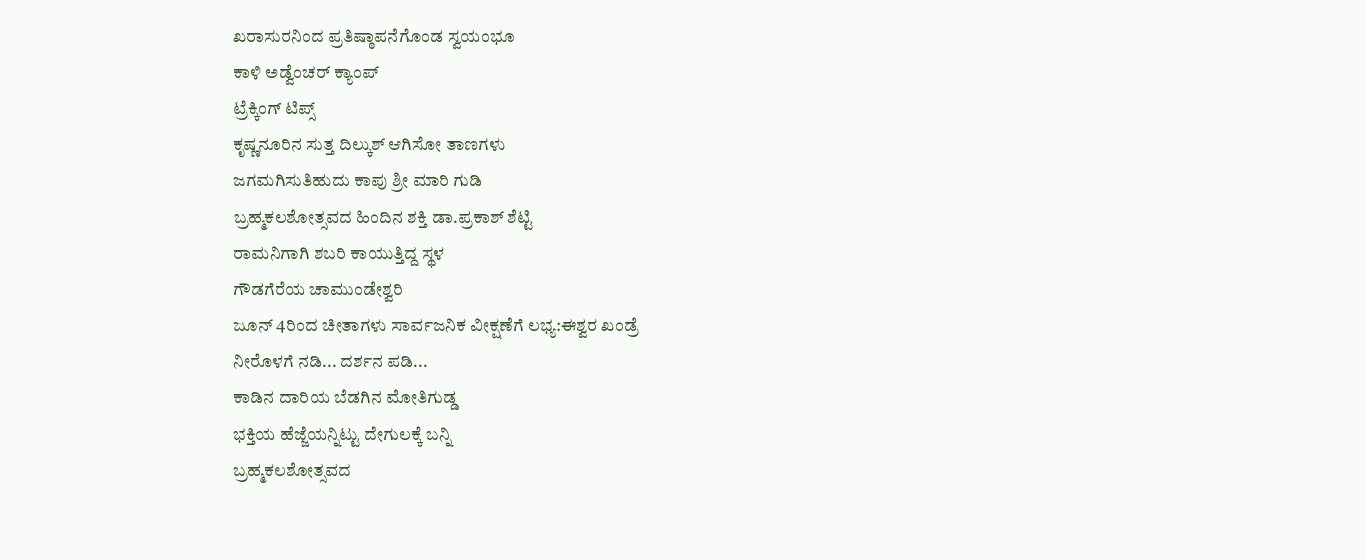ಖರಾಸುರನಿಂದ ಪ್ರತಿಷ್ಠಾಪನೆಗೊಂಡ ಸ್ವಯಂಭೂ
ಕಾಳಿ ಅಡ್ವೆಂಚರ್ ಕ್ಯಾಂಪ್
ಟ್ರೆಕ್ಕಿಂಗ್ ಟಿಪ್ಸ್
ಕೃಷ್ಣನೂರಿನ ಸುತ್ತ ದಿಲ್ಕುಶ್ ಆಗಿಸೋ ತಾಣಗಳು
ಜಗಮಗಿಸುತಿಹುದು ಕಾಪು ಶ್ರೀ ಮಾರಿ ಗುಡಿ
ಬ್ರಹ್ಮಕಲಶೋತ್ಸವದ ಹಿಂದಿನ ಶಕ್ತಿ ಡಾ.ಪ್ರಕಾಶ್ ಶೆಟ್ಟಿ
ರಾಮನಿಗಾಗಿ ಶಬರಿ ಕಾಯುತ್ತಿದ್ದ ಸ್ಥಳ
ಗೌಡಗೆರೆಯ ಚಾಮುಂಡೇಶ್ವರಿ
ಜೂನ್ 4ರಿಂದ ಚೀತಾಗಳು ಸಾರ್ವಜನಿಕ ವೀಕ್ಷಣೆಗೆ ಲಭ್ಯ:ಈಶ್ವರ ಖಂಡ್ರೆ
ನೀರೊಳಗೆ ನಡಿ... ದರ್ಶನ ಪಡಿ...
ಕಾಡಿನ ದಾರಿಯ ಬೆಡಗಿನ ಮೋತಿಗುಡ್ಡ
ಭಕ್ತಿಯ ಹೆಜ್ಜೆಯನ್ನಿಟ್ಟು ದೇಗುಲಕ್ಕೆ ಬನ್ನಿ
ಬ್ರಹ್ಮಕಲಶೋತ್ಸವದ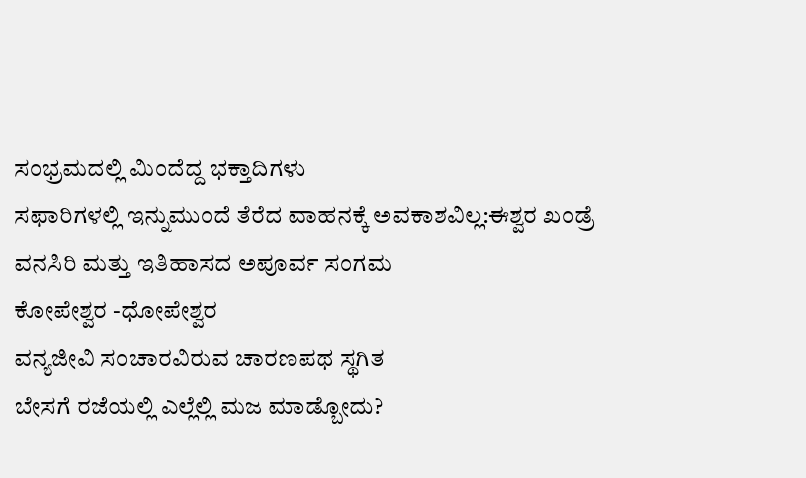ಸಂಭ್ರಮದಲ್ಲಿ ಮಿಂದೆದ್ದ ಭಕ್ತಾದಿಗಳು
ಸಫಾರಿಗಳಲ್ಲಿ ಇನ್ನುಮುಂದೆ ತೆರೆದ ವಾಹನಕ್ಕೆ ಅವಕಾಶವಿಲ್ಲ:ಈಶ್ವರ ಖಂಡ್ರೆ
ವನಸಿರಿ ಮತ್ತು ಇತಿಹಾಸದ ಅಪೂರ್ವ ಸಂಗಮ
ಕೋಪೇಶ್ವರ -ಧೋಪೇಶ್ವರ
ವನ್ಯಜೀವಿ ಸಂಚಾರವಿರುವ ಚಾರಣಪಥ ಸ್ಥಗಿತ
ಬೇಸಗೆ ರಜೆಯಲ್ಲಿ ಎಲ್ಲೆಲ್ಲಿ ಮಜ ಮಾಡ್ಬೋದು?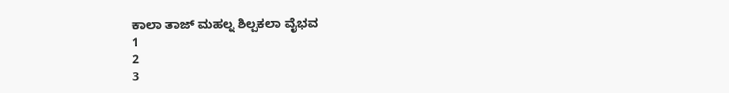ಕಾಲಾ ತಾಜ್ ಮಹಲ್ನ ಶಿಲ್ಪಕಲಾ ವೈಭವ
1
2
3